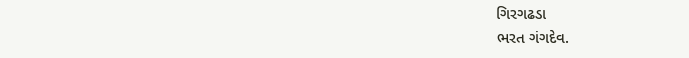ગિરગઢડા
ભરત ગંગદેવ.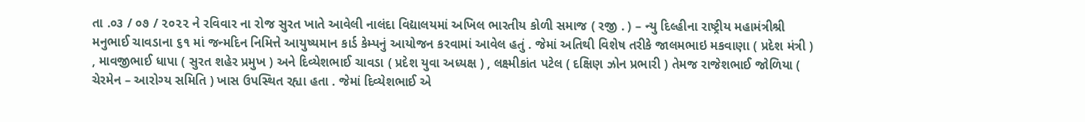તા .૦૩ / ૦૭ / ૨૦૨૨ ને રવિવાર ના રોજ સુરત ખાતે આવેલી નાલંદા વિદ્યાલયમાં અખિલ ભારતીય કોળી સમાજ ( રજી . ) – ન્યુ દિલ્હીના રાષ્ટ્રીય મહામંત્રીશ્રી મનુભાઈ ચાવડાના ૬૧ માં જન્મદિન નિમિત્તે આયુષ્યમાન કાર્ડ કેમ્પનું આયોજન કરવામાં આવેલ હતું . જેમાં અતિથી વિશેષ તરીકે જાલમભાઇ મકવાણા ( પ્રદેશ મંત્રી ) , માવજીભાઈ ધાપા ( સુરત શહેર પ્રમુખ ) અને દિવ્યેશભાઈ ચાવડા ( પ્રદેશ યુવા અધ્યક્ષ ) , લક્ષ્મીકાંત પટેલ ( દક્ષિણ ઝોન પ્રભારી ) તેમજ રાજેશભાઈ જોળિયા ( ચેરમેન – આરોગ્ય સમિતિ ) ખાસ ઉપસ્થિત રહ્યા હતા . જેમાં દિવ્યેશભાઈ એ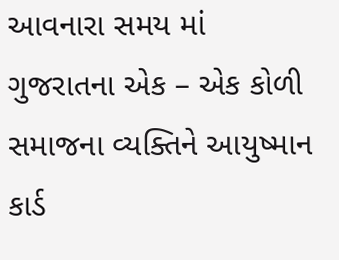આવનારા સમય માં ગુજરાતના એક – એક કોળી સમાજના વ્યક્તિને આયુષ્માન કાર્ડ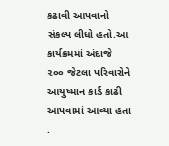કઢાવી આપવાનો સંકલ્પ લીધો હતો.આ કાર્યક્રમમાં અંદાજે ૨૦૦ જેટલા પરિવારોને આયુષ્માન કાર્ડ કાઢી આપવામાં આવ્યા હતા .